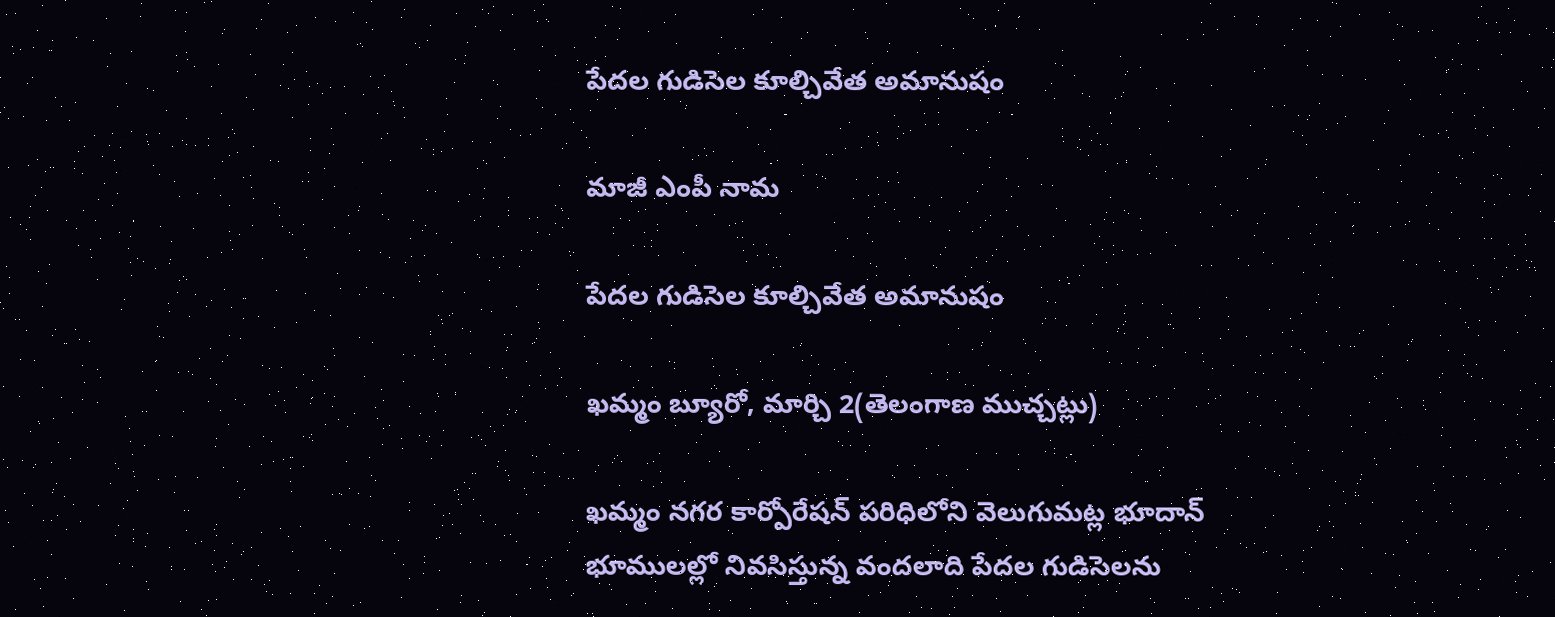పేదల గుడిసెల కూల్చివేత అమానుషం

మాజీ ఎంపీ నామ

పేదల గుడిసెల కూల్చివేత అమానుషం

ఖమ్మం బ్యూరో, మార్చి 2(తెలంగాణ ముచ్చట్లు)

ఖమ్మం నగర కార్పోరేషన్ పరిధిలోని వెలుగుమట్ల భూదాన్ భూములల్లో నివసిస్తున్న వందలాది పేదల గుడిసెలను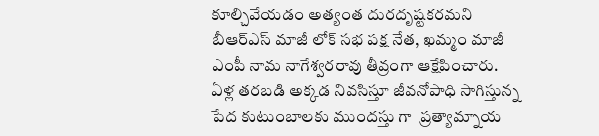కూల్చివేయడం అత్యంత దురదృష్టకరమని బీఆర్ఎస్ మాజీ లోక్ సభ పక్ష నేత, ఖమ్మం మాజీ ఎంపీ నామ నాగేశ్వరరావు తీవ్రంగా ఆక్షేపించారు.  ఏళ్ల తరబడి అక్కడ నివసిస్తూ జీవనోపాధి సాగిస్తున్న పేద కుటుంబాలకు ముందస్తు గా  ప్రత్యామ్నాయ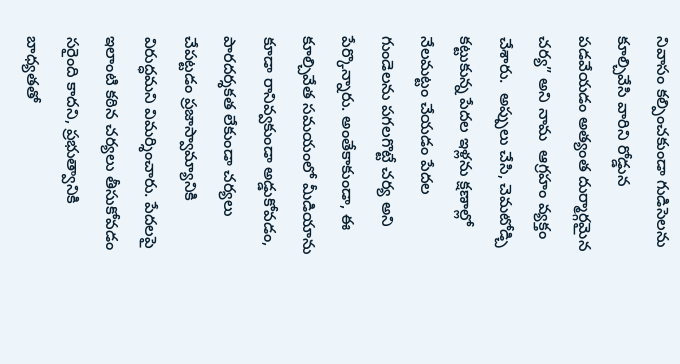నివాసం కల్పించకుండా గుడిసెలను కూల్చివేసి వారిని రోడ్డున పడవేయడం అత్యంత దుర్మార్గమైన చర్య” అని నామ  ఆగ్రహం వ్యక్తం చేశారు.  అప్పులు చేసి, చెమటోడ్చి కట్టుకున్న పేదల ఇళ్లను క్షణాల్లో నేలమట్టం చేయడం పేదల గుండెలను పగలగొట్టే చర్య అని పేర్కొన్నారు. అంతేకాకుండా, ఈ కూల్చివేత సమయంలో మీడియాను కూడా రానివ్వకుండా అడ్డుకోవడం, పారదర్శకత లేకుండా చర్యలు చేపట్టడం ప్రజాస్వామ్యానికి విరుద్ధమని విమర్శించారు. పేదలపై ఇలాంటి కఠిన చర్యలు తీసుకోవడం సరైంది కాదని, ప్రభుత్వానికి బాధ్యతతో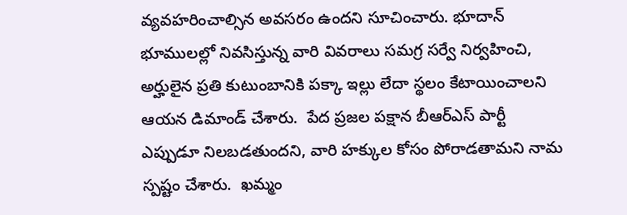వ్యవహరించాల్సిన అవసరం ఉందని సూచించారు. భూదాన్ భూములల్లో నివసిస్తున్న వారి వివరాలు సమగ్ర సర్వే నిర్వహించి, అర్హులైన ప్రతి కుటుంబానికి పక్కా ఇల్లు లేదా స్థలం కేటాయించాలని ఆయన డిమాండ్ చేశారు.  పేద ప్రజల పక్షాన బీఆర్ఎస్ పార్టీ  ఎప్పుడూ నిలబడతుందని, వారి హక్కుల కోసం పోరాడతామని నామ స్పష్టం చేశారు.  ఖమ్మం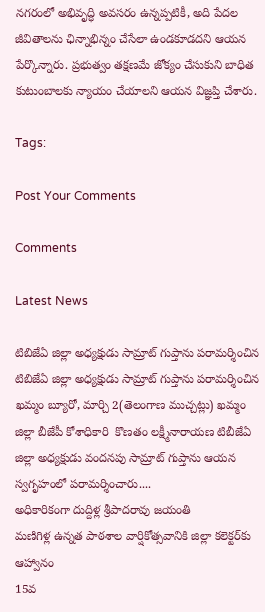నగరంలో అభివృద్ధి అవసరం ఉన్నప్పటికీ, అది పేదల జీవితాలను ఛిన్నాభిన్నం చేసేలా ఉండకూడదని ఆయన పేర్కొన్నారు. ప్రభుత్వం తక్షణమే జోక్యం చేసుకుని బాధిత కుటుంబాలకు న్యాయం చేయాలని ఆయన విజ్ఞప్తి చేశారు.

Tags:

Post Your Comments

Comments

Latest News

టిబిజేఏ జిల్లా అధ్యక్షుడు సామ్రాట్ గుప్తాను పరామర్శించిన టిబిజేఏ జిల్లా అధ్యక్షుడు సామ్రాట్ గుప్తాను పరామర్శించిన
ఖమ్మం బ్యూరో, మార్చి 2(తెలంగాణ ముచ్చట్లు) ఖమ్మం జిల్లా బీజేపీ కోశాధికారి  కొణతం లక్ష్మీనారాయణ టిబీజేఏ జిల్లా అధ్యక్షుడు వందనపు సామ్రాట్ గుప్తాను ఆయన స్వగృహంలో పరామర్శించారు....
అధికారికంగా దుద్దిళ్ల శ్రీపాదరావు జయంతి
మణిగిళ్ల ఉన్నత పాఠశాల వార్షికోత్సవానికి జిల్లా కలెక్టర్‌కు ఆహ్వానం
15వ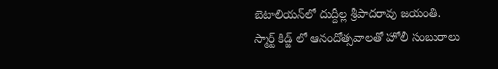బెటాలియన్‌లో దుద్దీల్ల శ్రీపాదరావు జయంతి.
స్మార్ట్ కిడ్జ్ లో ఆనందోత్సవాలతో హోలీ సంబురాలు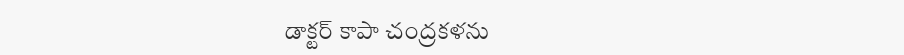డాక్టర్ కాపా చంద్రకళను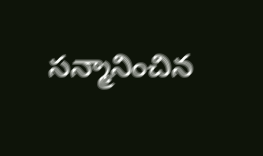సన్మానించిన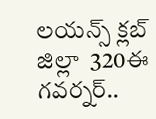లయన్స్ క్లబ్ జిల్లా  320ఈ గవర్నర్..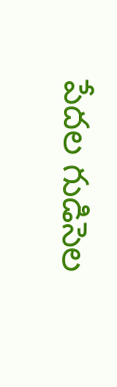పేదల గుడిసెల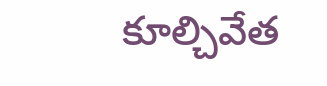కూల్చివేత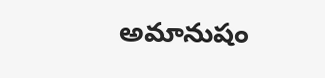అమానుషం